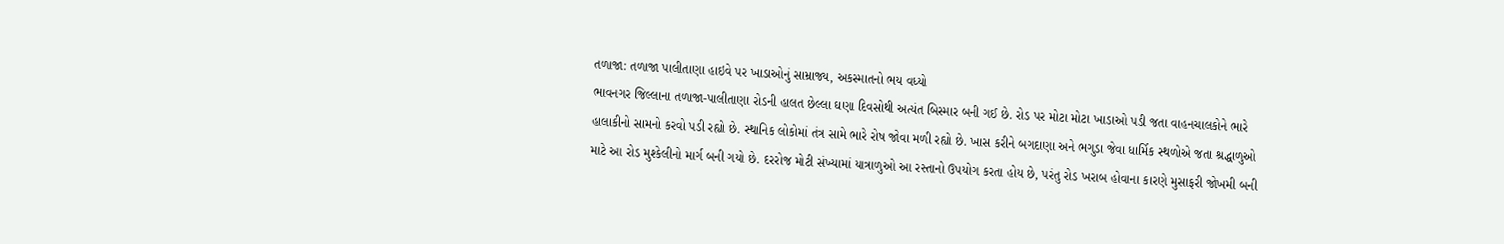તળાજા: તળાજા પાલીતાણા હાઇવે પર ખાડાઓનું સામ્રાજ્ય, અકસ્માતનો ભય વધ્યો
ભાવનગર જિલ્લાના તળાજા-પાલીતાણા રોડની હાલત છેલ્લા ઘણા દિવસોથી અત્યંત બિસ્માર બની ગઈ છે. રોડ પર મોટા મોટા ખાડાઓ પડી જતા વાહનચાલકોને ભારે હાલાકીનો સામનો કરવો પડી રહ્યો છે. સ્થાનિક લોકોમાં તંત્ર સામે ભારે રોષ જોવા મળી રહ્યો છે. ખાસ કરીને બગદાણા અને ભગુડા જેવા ધાર્મિક સ્થળોએ જતા શ્રદ્ધાળુઓ માટે આ રોડ મુશ્કેલીનો માર્ગ બની ગયો છે. દરરોજ મોટી સંખ્યામાં યાત્રાળુઓ આ રસ્તાનો ઉપયોગ કરતા હોય છે, પરંતુ રોડ ખરાબ હોવાના કારણે મુસાફરી જોખમી બની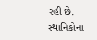રહી છે. સ્થાનિકોના